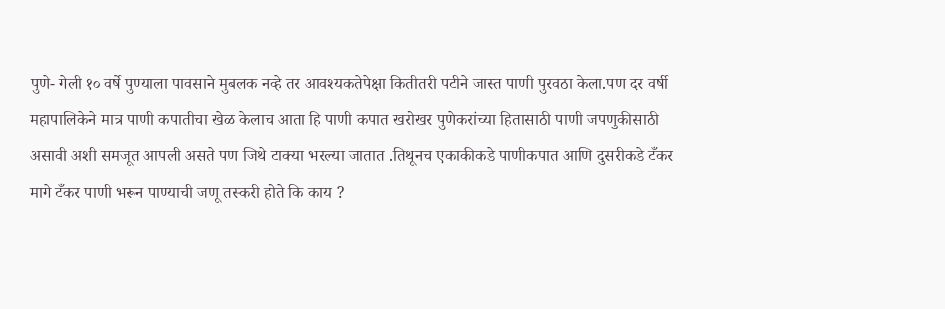पुणे- गेली १० वर्षे पुण्याला पावसाने मुबलक नव्हे तर आवश्यकतेपेक्षा कितीतरी पटीने जास्त पाणी पुरवठा केला.पण दर वर्षी महापालिकेने मात्र पाणी कपातीचा खेळ केलाच आता हि पाणी कपात खरोखर पुणेकरांच्या हितासाठी पाणी जपणुकीसाठी असावी अशी समजूत आपली असते पण जिथे टाक्या भरल्या जातात .तिथूनच एकाकीकडे पाणीकपात आणि दुसरीकडे टँकर मागे टँकर पाणी भरून पाण्याची जणू तस्करी होते कि काय ?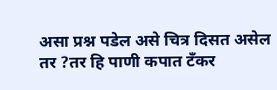असा प्रश्न पडेल असे चित्र दिसत असेल तर ?तर हि पाणी कपात टँकर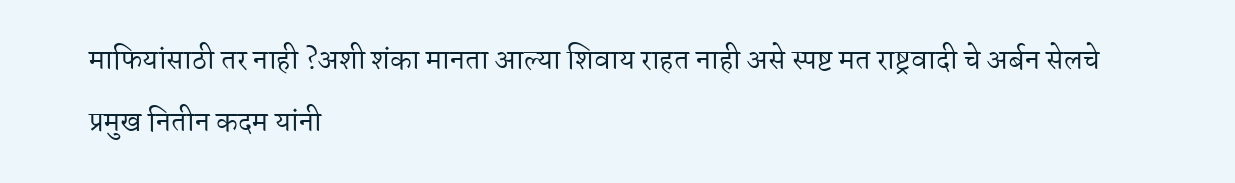माफियांसाठी तर नाही ?अशी शंका मानता आल्या शिवाय राहत नाही असे स्पष्ट मत राष्ट्रवादी चे अर्बन सेलचे प्रमुख नितीन कदम यांनी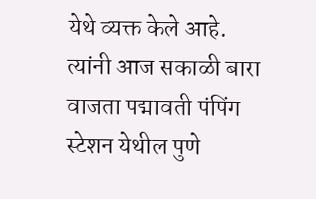येथे व्यक्त केले आहे.
त्यांनी आज सकाळी बारा वाजता पद्मावती पंपिंग स्टेशन येथील पुणे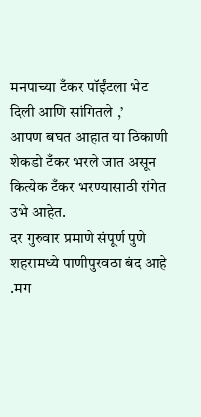मनपाच्या टँकर पॉईंटला भेट दिली आणि सांगितले ,’
आपण बघत आहात या ठिकाणी शेकडो टँकर भरले जात असून कित्येक टँकर भरण्यासाठी रांगेत उभे आहेत.
दर गुरुवार प्रमाणे संपूर्ण पुणे शहरामध्ये पाणीपुरवठा बंद आहे .मग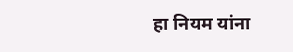हा नियम यांना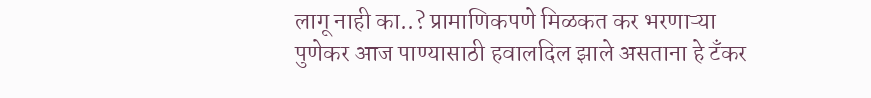लागू नाही का..? प्रामाणिकपणे मिळकत कर भरणाऱ्या पुणेकर आज पाण्यासाठी हवालदिल झाले असताना हे टँकर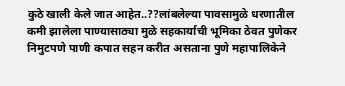कुठे खाली केले जात आहेत..??लांबलेल्या पावसामुळे धरणातील कमी झालेला पाण्यासाठ्या मुळे सहकार्याची भूमिका ठेवत पुणेकर निमुटपणे पाणी कपात सहन करीत असताना पुणे महापालिकेने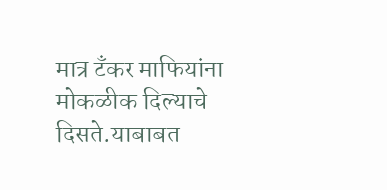मात्र टँकर माफियांना मोकळीक दिल्याचे दिसते.याबाबत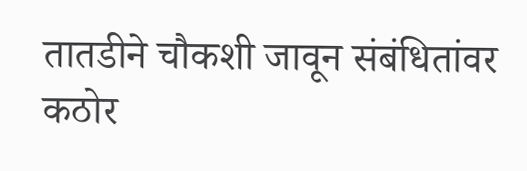तातडीने चौकशी जावून संबंधितांवर कठोर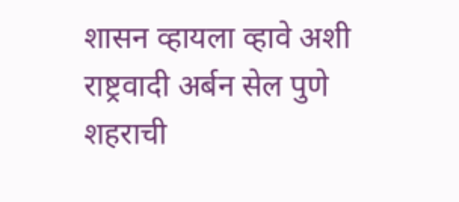शासन व्हायला व्हावे अशी राष्ट्रवादी अर्बन सेल पुणे शहराची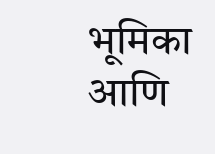भूमिका आणि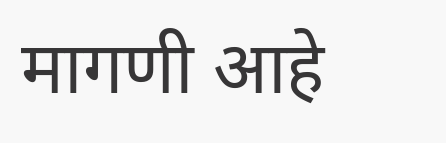मागणी आहे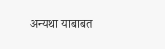अन्यथा याबाबत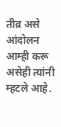तीव्र असे आंदोलन आम्ही करू असेही त्यांनी म्हटले आहे.